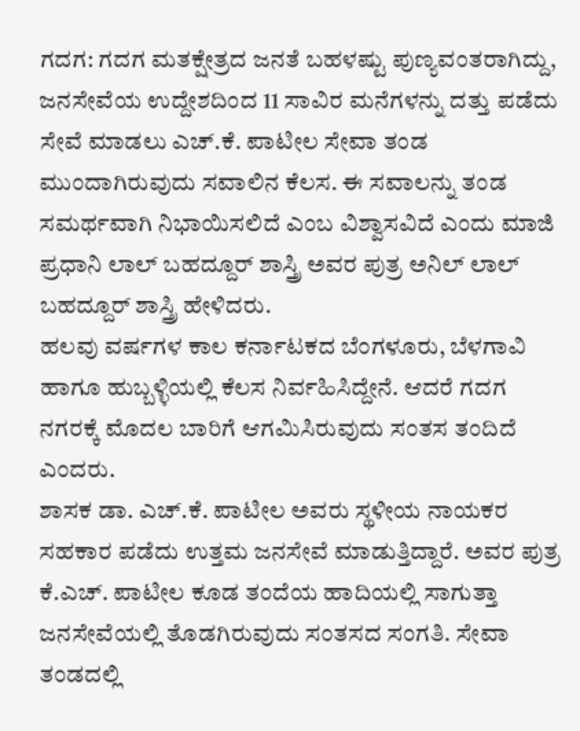ಗದಗ: ಗದಗ ಮತಕ್ಷೇತ್ರದ ಜನತೆ ಬಹಳಷ್ಟು ಪುಣ್ಯವಂತರಾಗಿದ್ದು, ಜನಸೇವೆಯ ಉದ್ದೇಶದಿಂದ 11 ಸಾವಿರ ಮನೆಗಳನ್ನು ದತ್ತು ಪಡೆದು ಸೇವೆ ಮಾಡಲು ಎಚ್.ಕೆ. ಪಾಟೀಲ ಸೇವಾ ತಂಡ ಮುಂದಾಗಿರುವುದು ಸವಾಲಿನ ಕೆಲಸ. ಈ ಸವಾಲನ್ನು ತಂಡ ಸಮರ್ಥವಾಗಿ ನಿಭಾಯಿಸಲಿದೆ ಎಂಬ ವಿಶ್ವಾಸವಿದೆ ಎಂದು ಮಾಜಿ ಪ್ರಧಾನಿ ಲಾಲ್ ಬಹದ್ದೂರ್ ಶಾಸ್ತ್ರಿ ಅವರ ಪುತ್ರ ಅನಿಲ್ ಲಾಲ್ ಬಹದ್ದೂರ್ ಶಾಸ್ತ್ರಿ ಹೇಳಿದರು.
ಹಲವು ವರ್ಷಗಳ ಕಾಲ ಕರ್ನಾಟಕದ ಬೆಂಗಳೂರು, ಬೆಳಗಾವಿ ಹಾಗೂ ಹುಬ್ಬಳ್ಳಿಯಲ್ಲಿ ಕೆಲಸ ನಿರ್ವಹಿಸಿದ್ದೇನೆ. ಆದರೆ ಗದಗ ನಗರಕ್ಕೆ ಮೊದಲ ಬಾರಿಗೆ ಆಗಮಿಸಿರುವುದು ಸಂತಸ ತಂದಿದೆ ಎಂದರು.
ಶಾಸಕ ಡಾ. ಎಚ್.ಕೆ. ಪಾಟೀಲ ಅವರು ಸ್ಥಳೀಯ ನಾಯಕರ ಸಹಕಾರ ಪಡೆದು ಉತ್ತಮ ಜನಸೇವೆ ಮಾಡುತ್ತಿದ್ದಾರೆ. ಅವರ ಪುತ್ರ ಕೆ.ಎಚ್. ಪಾಟೀಲ ಕೂಡ ತಂದೆಯ ಹಾದಿಯಲ್ಲಿ ಸಾಗುತ್ತಾ ಜನಸೇವೆಯಲ್ಲಿ ತೊಡಗಿರುವುದು ಸಂತಸದ ಸಂಗತಿ. ಸೇವಾ ತಂಡದಲ್ಲಿ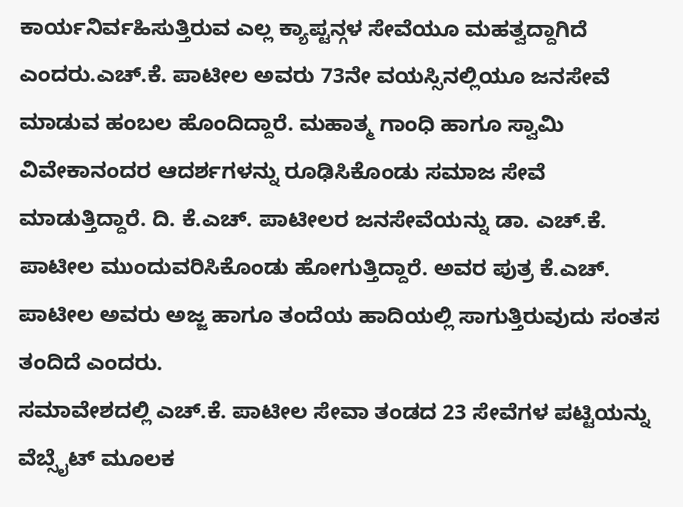ಕಾರ್ಯನಿರ್ವಹಿಸುತ್ತಿರುವ ಎಲ್ಲ ಕ್ಯಾಪ್ಟನ್ಗಳ ಸೇವೆಯೂ ಮಹತ್ವದ್ದಾಗಿದೆ ಎಂದರು.ಎಚ್.ಕೆ. ಪಾಟೀಲ ಅವರು 73ನೇ ವಯಸ್ಸಿನಲ್ಲಿಯೂ ಜನಸೇವೆ ಮಾಡುವ ಹಂಬಲ ಹೊಂದಿದ್ದಾರೆ. ಮಹಾತ್ಮ ಗಾಂಧಿ ಹಾಗೂ ಸ್ವಾಮಿ ವಿವೇಕಾನಂದರ ಆದರ್ಶಗಳನ್ನು ರೂಢಿಸಿಕೊಂಡು ಸಮಾಜ ಸೇವೆ ಮಾಡುತ್ತಿದ್ದಾರೆ. ದಿ. ಕೆ.ಎಚ್. ಪಾಟೀಲರ ಜನಸೇವೆಯನ್ನು ಡಾ. ಎಚ್.ಕೆ. ಪಾಟೀಲ ಮುಂದುವರಿಸಿಕೊಂಡು ಹೋಗುತ್ತಿದ್ದಾರೆ. ಅವರ ಪುತ್ರ ಕೆ.ಎಚ್. ಪಾಟೀಲ ಅವರು ಅಜ್ಜ ಹಾಗೂ ತಂದೆಯ ಹಾದಿಯಲ್ಲಿ ಸಾಗುತ್ತಿರುವುದು ಸಂತಸ ತಂದಿದೆ ಎಂದರು.
ಸಮಾವೇಶದಲ್ಲಿ ಎಚ್.ಕೆ. ಪಾಟೀಲ ಸೇವಾ ತಂಡದ 23 ಸೇವೆಗಳ ಪಟ್ಟಿಯನ್ನು ವೆಬ್ಸೈಟ್ ಮೂಲಕ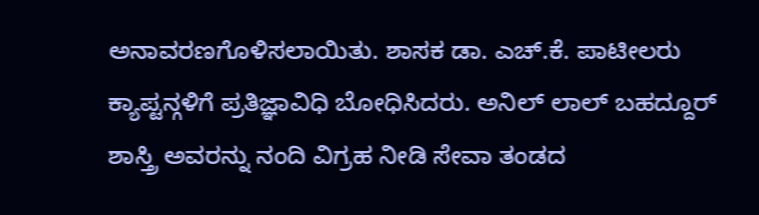ಅನಾವರಣಗೊಳಿಸಲಾಯಿತು. ಶಾಸಕ ಡಾ. ಎಚ್.ಕೆ. ಪಾಟೀಲರು ಕ್ಯಾಪ್ಟನ್ಗಳಿಗೆ ಪ್ರತಿಜ್ಞಾವಿಧಿ ಬೋಧಿಸಿದರು. ಅನಿಲ್ ಲಾಲ್ ಬಹದ್ದೂರ್ ಶಾಸ್ತ್ರಿ ಅವರನ್ನು ನಂದಿ ವಿಗ್ರಹ ನೀಡಿ ಸೇವಾ ತಂಡದ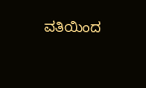ವತಿಯಿಂದ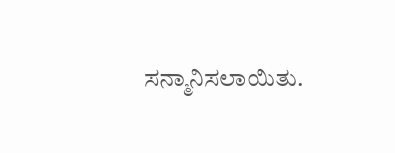ಸನ್ಮಾನಿಸಲಾಯಿತು.